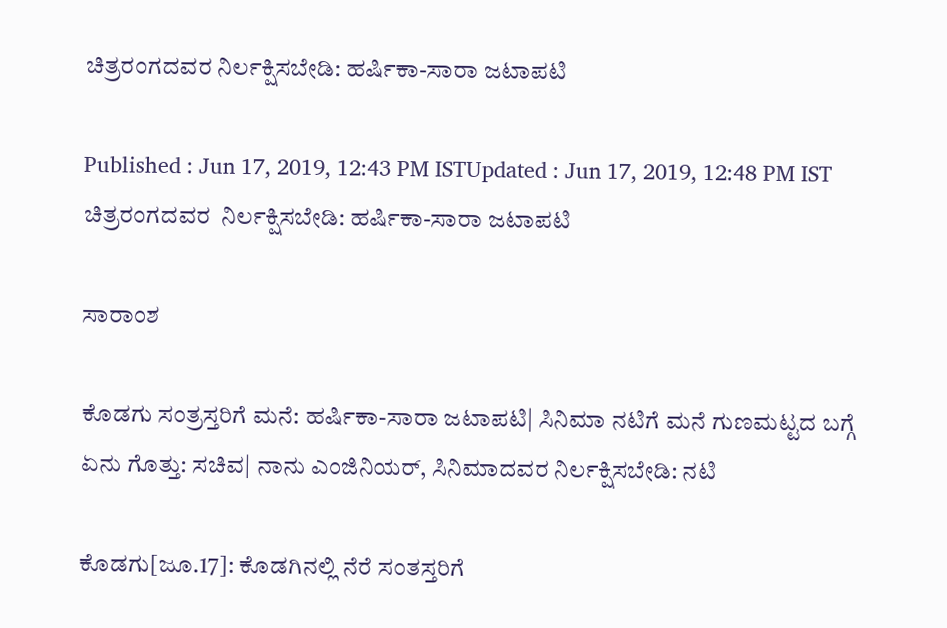ಚಿತ್ರರಂಗದವರ ನಿರ್ಲಕ್ಷಿಸಬೇಡಿ: ಹರ್ಷಿಕಾ-ಸಾರಾ ಜಟಾಪಟಿ

Published : Jun 17, 2019, 12:43 PM ISTUpdated : Jun 17, 2019, 12:48 PM IST
ಚಿತ್ರರಂಗದವರ  ನಿರ್ಲಕ್ಷಿಸಬೇಡಿ: ಹರ್ಷಿಕಾ-ಸಾರಾ ಜಟಾಪಟಿ

ಸಾರಾಂಶ

ಕೊಡಗು ಸಂತ್ರಸ್ತರಿಗೆ ಮನೆ: ಹರ್ಷಿಕಾ-ಸಾರಾ ಜಟಾಪಟಿ| ಸಿನಿಮಾ ನಟಿಗೆ ಮನೆ ಗುಣಮಟ್ಟದ ಬಗ್ಗೆ ಏನು ಗೊತ್ತು: ಸಚಿವ| ನಾನು ಎಂಜಿನಿಯರ್‌, ಸಿನಿಮಾದವರ ನಿರ್ಲಕ್ಷಿಸಬೇಡಿ: ನಟಿ

ಕೊಡಗು[ಜೂ.17]: ಕೊಡಗಿನಲ್ಲಿ ನೆರೆ ಸಂತಸ್ತರಿಗೆ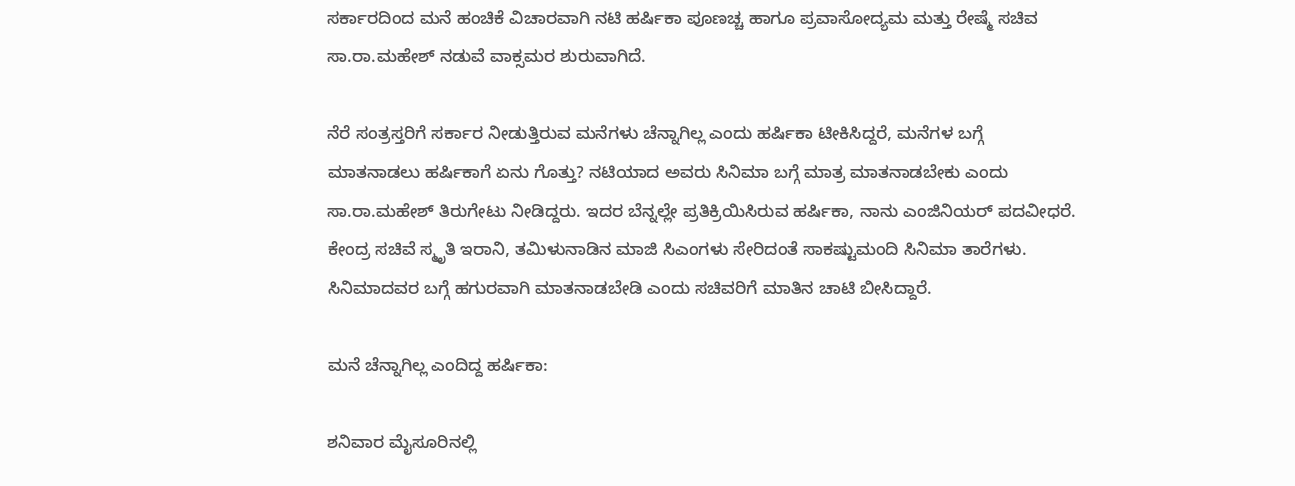ಸರ್ಕಾರದಿಂದ ಮನೆ ಹಂಚಿಕೆ ವಿಚಾರವಾಗಿ ನಟಿ ಹರ್ಷಿಕಾ ಪೂಣಚ್ಚ ಹಾಗೂ ಪ್ರವಾಸೋದ್ಯಮ ಮತ್ತು ರೇಷ್ಮೆ ಸಚಿವ ಸಾ.ರಾ.ಮಹೇಶ್‌ ನಡುವೆ ವಾಕ್ಸಮರ ಶುರುವಾಗಿದೆ.

ನೆರೆ ಸಂತ್ರಸ್ತರಿಗೆ ಸರ್ಕಾರ ನೀಡುತ್ತಿರುವ ಮನೆಗಳು ಚೆನ್ನಾಗಿಲ್ಲ ಎಂದು ಹರ್ಷಿಕಾ ಟೀಕಿಸಿದ್ದರೆ, ಮನೆಗಳ ಬಗ್ಗೆ ಮಾತನಾಡಲು ಹರ್ಷಿಕಾಗೆ ಏನು ಗೊತ್ತು? ನಟಿಯಾದ ಅವರು ಸಿನಿಮಾ ಬಗ್ಗೆ ಮಾತ್ರ ಮಾತನಾಡಬೇಕು ಎಂದು ಸಾ.ರಾ.ಮಹೇಶ್‌ ತಿರುಗೇಟು ನೀಡಿದ್ದರು. ಇದರ ಬೆನ್ನಲ್ಲೇ ಪ್ರತಿಕ್ರಿಯಿಸಿರುವ ಹರ್ಷಿಕಾ, ನಾನು ಎಂಜಿನಿಯರ್‌ ಪದವೀಧರೆ. ಕೇಂದ್ರ ಸಚಿವೆ ಸ್ಮೃತಿ ಇರಾನಿ, ತಮಿಳುನಾಡಿನ ಮಾಜಿ ಸಿಎಂಗಳು ಸೇರಿದಂತೆ ಸಾಕಷ್ಟುಮಂದಿ ಸಿನಿಮಾ ತಾರೆಗಳು. ಸಿನಿಮಾದವರ ಬಗ್ಗೆ ಹಗುರವಾಗಿ ಮಾತನಾಡಬೇಡಿ ಎಂದು ಸಚಿವರಿಗೆ ಮಾತಿನ ಚಾಟಿ ಬೀಸಿದ್ದಾರೆ.

ಮನೆ ಚೆನ್ನಾಗಿಲ್ಲ ಎಂದಿದ್ದ ಹರ್ಷಿಕಾ:

ಶನಿವಾರ ಮೈಸೂರಿನಲ್ಲಿ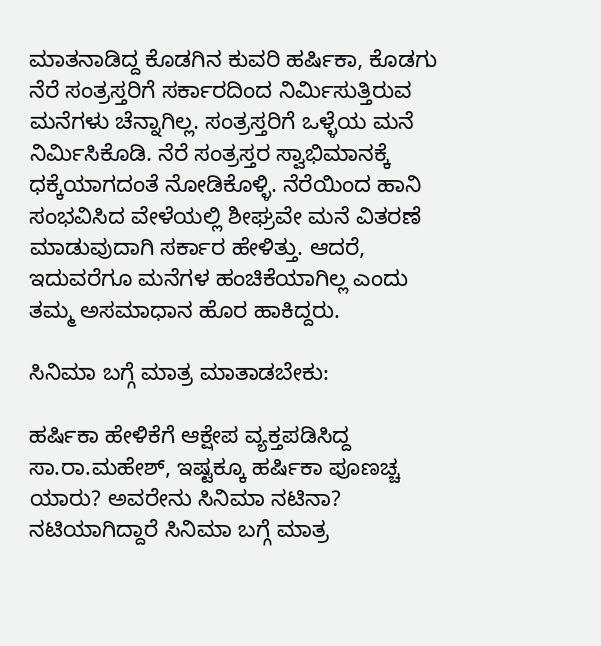ಮಾತನಾಡಿದ್ದ ಕೊಡಗಿನ ಕುವರಿ ಹರ್ಷಿಕಾ, ಕೊಡಗು ನೆರೆ ಸಂತ್ರಸ್ತರಿಗೆ ಸರ್ಕಾರದಿಂದ ನಿರ್ಮಿಸುತ್ತಿರುವ ಮನೆಗಳು ಚೆನ್ನಾಗಿಲ್ಲ. ಸಂತ್ರಸ್ತರಿಗೆ ಒಳ್ಳೆಯ ಮನೆ ನಿರ್ಮಿಸಿಕೊಡಿ. ನೆರೆ ಸಂತ್ರಸ್ತರ ಸ್ವಾಭಿಮಾನಕ್ಕೆ ಧಕ್ಕೆಯಾಗದಂತೆ ನೋಡಿಕೊಳ್ಳಿ. ನೆರೆಯಿಂದ ಹಾನಿ ಸಂಭವಿಸಿದ ವೇಳೆಯಲ್ಲಿ ಶೀಘ್ರವೇ ಮನೆ ವಿತರಣೆ ಮಾಡುವುದಾಗಿ ಸರ್ಕಾರ ಹೇಳಿತ್ತು. ಆದರೆ, ಇದುವರೆಗೂ ಮನೆಗಳ ಹಂಚಿಕೆಯಾಗಿಲ್ಲ ಎಂದು ತಮ್ಮ ಅಸಮಾಧಾನ ಹೊರ ಹಾಕಿದ್ದರು.

ಸಿನಿಮಾ ಬಗ್ಗೆ ಮಾತ್ರ ಮಾತಾಡಬೇಕು:

ಹರ್ಷಿಕಾ ಹೇಳಿಕೆಗೆ ಆಕ್ಷೇಪ ವ್ಯಕ್ತಪಡಿಸಿದ್ದ ಸಾ.ರಾ.ಮಹೇಶ್‌, ಇಷ್ಟಕ್ಕೂ ಹರ್ಷಿಕಾ ಪೂಣಚ್ಚ ಯಾರು? ಅವರೇನು ಸಿನಿಮಾ ನಟಿನಾ? ನಟಿಯಾಗಿದ್ದಾರೆ ಸಿನಿಮಾ ಬಗ್ಗೆ ಮಾತ್ರ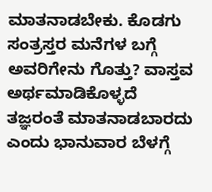ಮಾತನಾಡಬೇಕು. ಕೊಡಗು ಸಂತ್ರಸ್ತರ ಮನೆಗಳ ಬಗ್ಗೆ ಅವರಿಗೇನು ಗೊತ್ತು? ವಾಸ್ತವ ಅರ್ಥಮಾಡಿಕೊಳ್ಳದೆ ತಜ್ಞರಂತೆ ಮಾತನಾಡಬಾರದು ಎಂದು ಭಾನುವಾರ ಬೆಳಗ್ಗೆ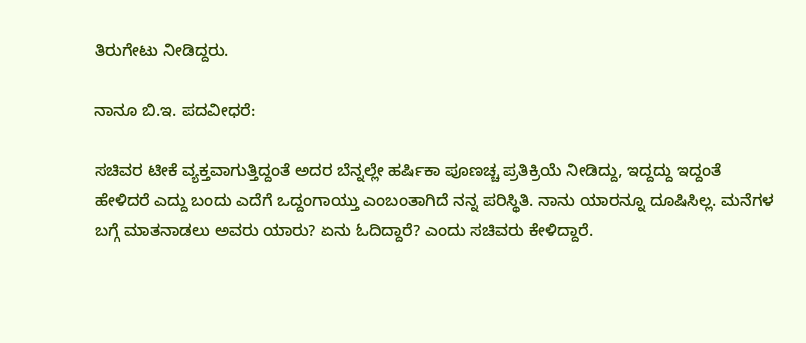ತಿರುಗೇಟು ನೀಡಿದ್ದರು.

ನಾನೂ ಬಿ.ಇ. ಪದವೀಧರೆ:

ಸಚಿವರ ಟೀಕೆ ವ್ಯಕ್ತವಾಗುತ್ತಿದ್ದಂತೆ ಅದರ ಬೆನ್ನಲ್ಲೇ ಹರ್ಷಿಕಾ ಪೂಣಚ್ಚ ಪ್ರತಿಕ್ರಿಯೆ ನೀಡಿದ್ದು, ಇದ್ದದ್ದು ಇದ್ದಂತೆ ಹೇಳಿದರೆ ಎದ್ದು ಬಂದು ಎದೆಗೆ ಒದ್ದಂಗಾಯ್ತು ಎಂಬಂತಾಗಿದೆ ನನ್ನ ಪರಿಸ್ಥಿತಿ. ನಾನು ಯಾರನ್ನೂ ದೂಷಿಸಿಲ್ಲ. ಮನೆಗಳ ಬಗ್ಗೆ ಮಾತನಾಡಲು ಅವರು ಯಾರು? ಏನು ಓದಿದ್ದಾರೆ? ಎಂದು ಸಚಿವರು ಕೇಳಿದ್ದಾರೆ.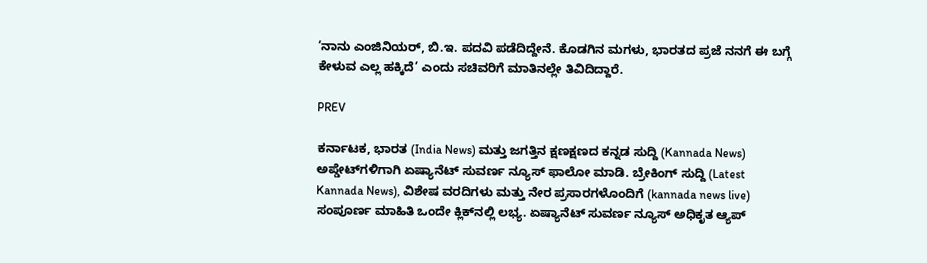‘ನಾನು ಎಂಜಿನಿಯರ್‌, ಬಿ.ಇ. ಪದವಿ ಪಡೆದಿದ್ದೇನೆ. ಕೊಡಗಿನ ಮಗಳು, ಭಾರತದ ಪ್ರಜೆ ನನಗೆ ಈ ಬಗ್ಗೆ ಕೇಳುವ ಎಲ್ಲ ಹಕ್ಕಿದೆ’ ಎಂದು ಸಚಿವರಿಗೆ ಮಾತಿನಲ್ಲೇ ತಿವಿದಿದ್ದಾರೆ.

PREV

ಕರ್ನಾಟಕ, ಭಾರತ (India News) ಮತ್ತು ಜಗತ್ತಿನ ಕ್ಷಣಕ್ಷಣದ ಕನ್ನಡ ಸುದ್ದಿ (Kannada News) ಅಪ್ಡೇಟ್‌ಗಳಿಗಾಗಿ ಏಷ್ಯಾನೆಟ್ ಸುವರ್ಣ ನ್ಯೂಸ್‌ ಫಾಲೋ ಮಾಡಿ. ಬ್ರೇಕಿಂಗ್ ಸುದ್ದಿ (Latest Kannada News), ವಿಶೇಷ ವರದಿಗಳು ಮತ್ತು ನೇರ ಪ್ರಸಾರಗಳೊಂದಿಗೆ (kannada news live) ಸಂಪೂರ್ಣ ಮಾಹಿತಿ ಒಂದೇ ಕ್ಲಿಕ್‌ನಲ್ಲಿ ಲಭ್ಯ. ಏಷ್ಯಾನೆಟ್ ಸುವರ್ಣ ನ್ಯೂಸ್ ಅಧಿಕೃತ ಆ್ಯಪ್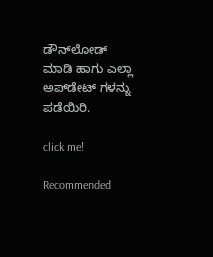ಡೌನ್‌ಲೋಡ್ ಮಾಡಿ ಹಾಗು ಎಲ್ಲಾ ಅಪ್‌ಡೇಟ್ ಗಳನ್ನು ಪಡೆಯಿರಿ.

click me!

Recommended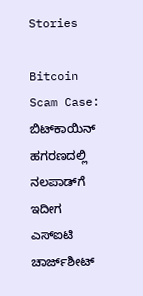Stories

Bitcoin Scam Case: ಬಿಟ್‌ಕಾಯಿನ್‌ ಹಗರಣದಲ್ಲಿ ನಲಪಾಡ್‌ಗೆ ಇದೀಗ ಎಸ್ಐಟಿ ಚಾರ್ಜ್‌ಶೀಟ್‌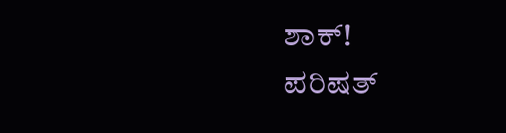ಶಾಕ್‌!
ಪರಿಷತ್‌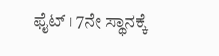ಫೈಟ್‌ । 7ನೇ ಸ್ಥಾನಕ್ಕೆ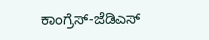ಕಾಂಗ್ರೆಸ್‌-ಜೆಡಿಎಸ್‌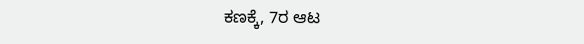ಕಣಕ್ಕೆ, 7ರ ಆಟ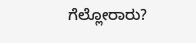ಗೆಲ್ಲೋರಾರು?